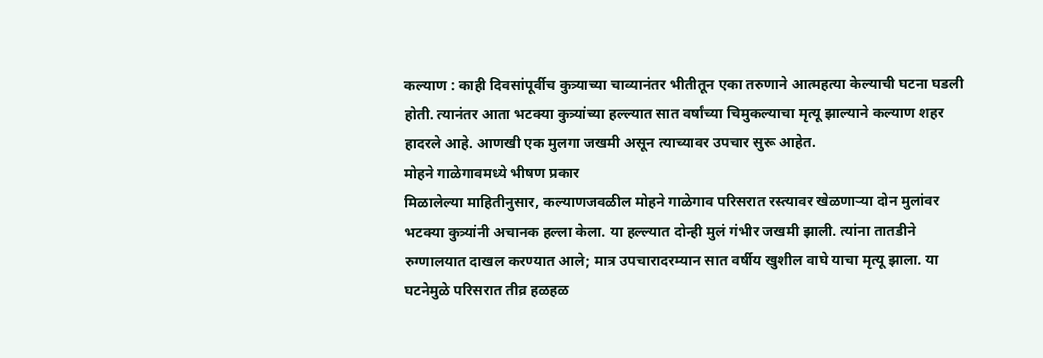कल्याण : काही दिवसांपूर्वीच कुत्र्याच्या चाव्यानंतर भीतीतून एका तरुणाने आत्महत्या केल्याची घटना घडली होती. त्यानंतर आता भटक्या कुत्र्यांच्या हल्ल्यात सात वर्षांच्या चिमुकल्याचा मृत्यू झाल्याने कल्याण शहर हादरले आहे. आणखी एक मुलगा जखमी असून त्याच्यावर उपचार सुरू आहेत.
मोहने गाळेगावमध्ये भीषण प्रकार
मिळालेल्या माहितीनुसार, कल्याणजवळील मोहने गाळेगाव परिसरात रस्त्यावर खेळणाऱ्या दोन मुलांवर भटक्या कुत्र्यांनी अचानक हल्ला केला. या हल्ल्यात दोन्ही मुलं गंभीर जखमी झाली. त्यांना तातडीने रुग्णालयात दाखल करण्यात आले; मात्र उपचारादरम्यान सात वर्षीय खुशील वाघे याचा मृत्यू झाला. या घटनेमुळे परिसरात तीव्र हळहळ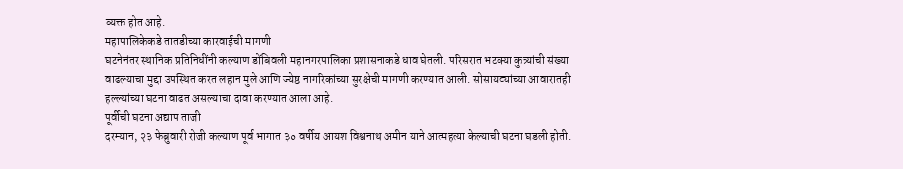व्यक्त होत आहे.
महापालिकेकडे तातडीच्या कारवाईची मागणी
घटनेनंतर स्थानिक प्रतिनिधींनी कल्याण डोंबिवली महानगरपालिका प्रशासनाकडे धाव घेतली. परिसरात भटक्या कुत्र्यांची संख्या वाढल्याचा मुद्दा उपस्थित करत लहान मुले आणि ज्येष्ठ नागरिकांच्या सुरक्षेची मागणी करण्यात आली. सोसायट्यांच्या आवारातही हल्ल्यांच्या घटना वाढत असल्याचा दावा करण्यात आला आहे.
पूर्वीची घटना अद्याप ताजी
दरम्यान, २३ फेब्रुवारी रोजी कल्याण पूर्व भागात ३० वर्षीय आयश विश्वनाथ अमीन याने आत्महत्या केल्याची घटना घडली होती.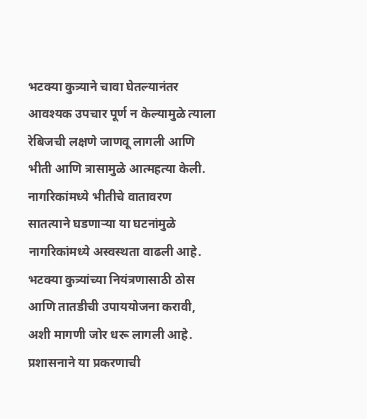भटक्या कुत्र्याने चावा घेतल्यानंतर आवश्यक उपचार पूर्ण न केल्यामुळे त्याला रेबिजची लक्षणे जाणवू लागली आणि भीती आणि त्रासामुळे आत्महत्या केली.
नागरिकांमध्ये भीतीचे वातावरण
सातत्याने घडणाऱ्या या घटनांमुळे नागरिकांमध्ये अस्वस्थता वाढली आहे. भटक्या कुत्र्यांच्या नियंत्रणासाठी ठोस आणि तातडीची उपाययोजना करावी, अशी मागणी जोर धरू लागली आहे. प्रशासनाने या प्रकरणाची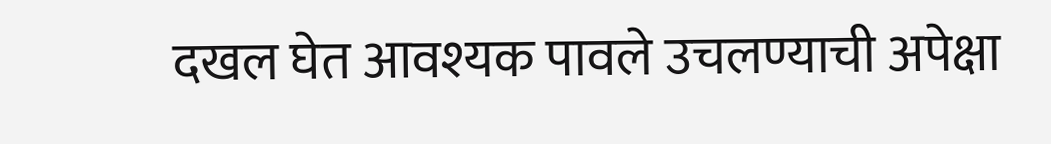दखल घेत आवश्यक पावले उचलण्याची अपेक्षा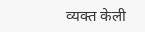व्यक्त केली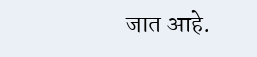जात आहे.